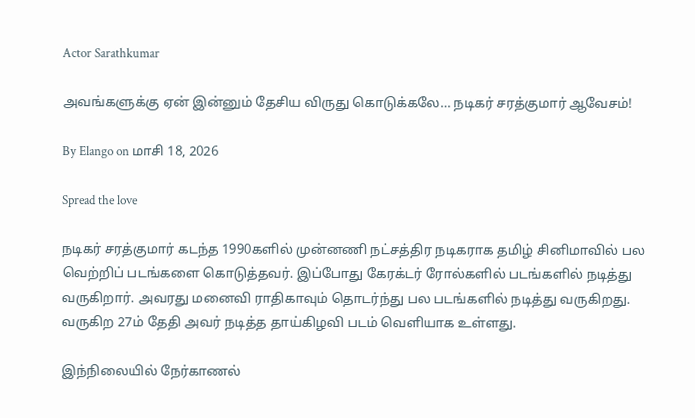Actor Sarathkumar

அவங்களுக்கு ஏன் இன்னும் தேசிய விருது கொடுக்கலே… நடிகர் சரத்குமார் ஆவேசம்!

By Elango on மாசி 18, 2026

Spread the love

நடிகர் சரத்குமார் கடந்த 1990களில் முன்னணி நட்சத்திர நடிகராக தமிழ் சினிமாவில் பல வெற்றிப் படங்களை கொடுத்தவர். இப்போது கேரக்டர் ரோல்களில் படங்களில் நடித்து வருகிறார். அவரது மனைவி ராதிகாவும் தொடர்ந்து பல படங்களில் நடித்து வருகிறது. வருகிற 27ம் தேதி அவர் நடித்த தாய்கிழவி படம் வெளியாக உள்ளது.

இந்நிலையில் நேர்காணல்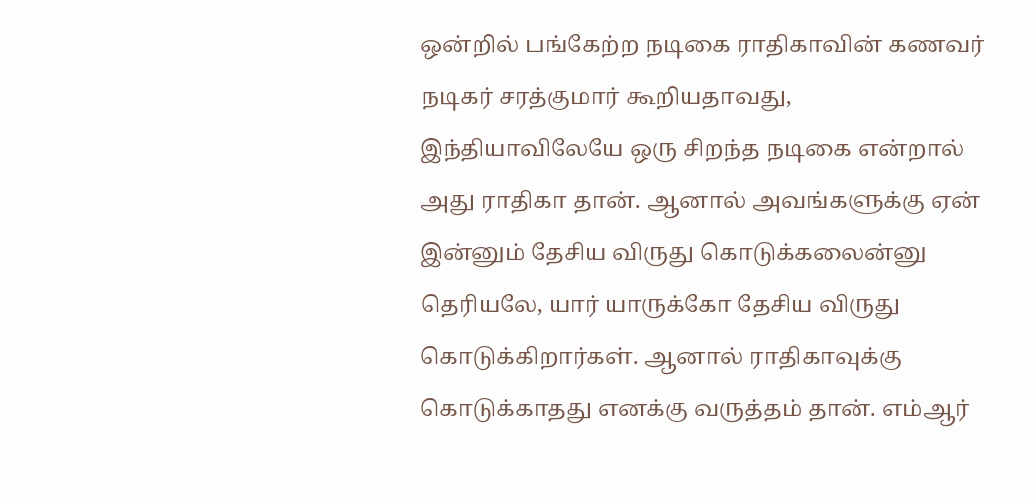ஒன்றில் பங்கேற்ற நடிகை ராதிகாவின் கணவர் நடிகர் சரத்குமார் கூறியதாவது, இந்தியாவிலேயே ஒரு சிறந்த நடிகை என்றால் அது ராதிகா தான். ஆனால் அவங்களுக்கு ஏன் இன்னும் தேசிய விருது கொடுக்கலைன்னு தெரியலே, யார் யாருக்கோ தேசிய விருது கொடுக்கிறார்கள். ஆனால் ராதிகாவுக்கு கொடுக்காதது எனக்கு வருத்தம் தான். எம்ஆர்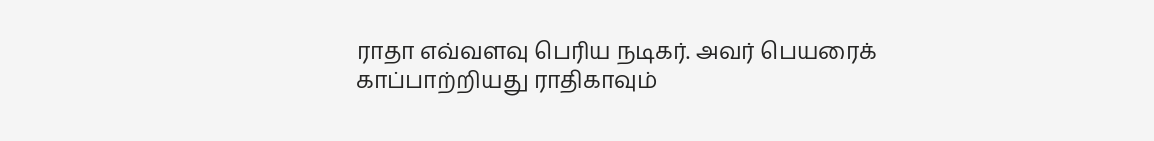ராதா எவ்வளவு பெரிய நடிகர். அவர் பெயரைக் காப்பாற்றியது ராதிகாவும்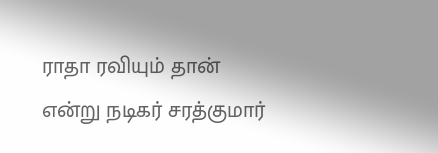ராதா ரவியும் தான் என்று நடிகர் சரத்குமார்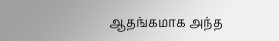ஆதங்கமாக அந்த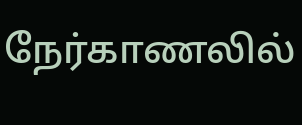நேர்காணலில்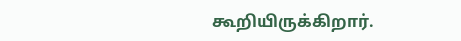கூறியிருக்கிறார்.